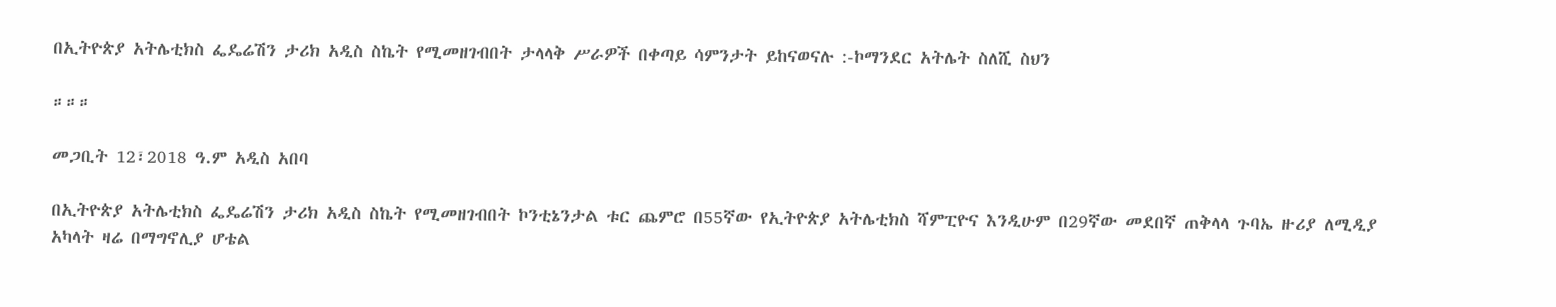በኢትዮጵያ አትሌቲክስ ፌዴሬሽን ታሪክ አዲስ ስኬት የሚመዘገብበት ታላላቅ ሥራዎች በቀጣይ ሳምንታት ይከናወናሉ :-ኮማንደር አትሌት ስለሺ ስህን

።።።

መጋቢት 12፣2018 ዓ.ም አዲስ አበባ

በኢትዮጵያ አትሌቲክስ ፌዴሬሽን ታሪክ አዲስ ስኬት የሚመዘገብበት ኮንቲኔንታል ቱር ጨምሮ በ55ኛው የኢትዮጵያ አትሌቲክስ ሻምፒዮና እንዲሁም በ29ኛው መደበኛ ጠቅላላ ጉባኤ ዙሪያ ለሚዲያ አካላት ዛሬ በማግኖሊያ ሆቴል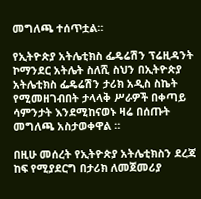መግለጫ ተሰጥቷል።

የኢትዮጵያ አትሌቲክስ ፌዴሬሽን ፕሬዚዳንት ኮማንደር አትሌት ስለሺ ስህን በኢትዮጵያ አትሌቲክስ ፌዴሬሽን ታሪክ አዲስ ስኬት የሚመዘገብበት ታላላቅ ሥራዎች በቀጣይ ሳምንታት እንደሚከናወኑ ዛሬ በሰጡት መግለጫ አስታወቀዋል ።

በዚሁ መሰረት የኢትዮጵያ አትሌቲክስን ደረጃ ከፍ የሚያደርግ በታሪክ ለመጀመሪያ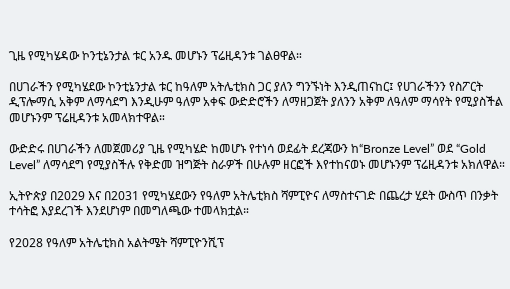ጊዜ የሚካሄዳው ኮንቲኔንታል ቱር አንዱ መሆኑን ፕሬዚዳንቱ ገልፀዋል።

በሀገራችን የሚካሄደው ኮንቲኔንታል ቱር ከዓለም አትሌቲክስ ጋር ያለን ግንኙነት እንዲጠናከር፤ የሀገራችንን የስፖርት ዲፕሎማሲ አቅም ለማሳደግ እንዲሁም ዓለም አቀፍ ውድድሮችን ለማዘጋጀት ያለንን አቅም ለዓለም ማሳየት የሚያስችል መሆኑንም ፕሬዚዳንቱ አመላክተዋል።

ውድድሩ በሀገራችን ለመጀመሪያ ጊዜ የሚካሄድ ከመሆኑ የተነሳ ወደፊት ደረጃውን ከ“Bronze Level” ወደ “Gold Level” ለማሳደግ የሚያስችሉ የቅድመ ዝግጅት ስራዎች በሁሉም ዘርፎች እየተከናወኑ መሆኑንም ፕሬዚዳንቱ አክለዋል።

ኢትዮጵያ በ2029 እና በ2031 የሚካሄደውን የዓለም አትሌቲክስ ሻምፒዮና ለማስተናገድ በጨረታ ሂደት ውስጥ በንቃት ተሳትፎ እያደረገች እንደሆነም በመግለጫው ተመላክቷል።

የ2028 የዓለም አትሌቲክስ አልትሜት ሻምፒዮንሺፕ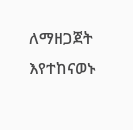ለማዘጋጀት እየተከናወኑ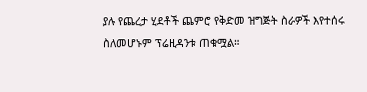ያሉ የጨረታ ሂደቶች ጨምሮ የቅድመ ዝግጅት ስራዎች እየተሰሩ ስለመሆኑም ፕሬዚዳንቱ ጠቁሟል።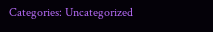Categories: Uncategorized